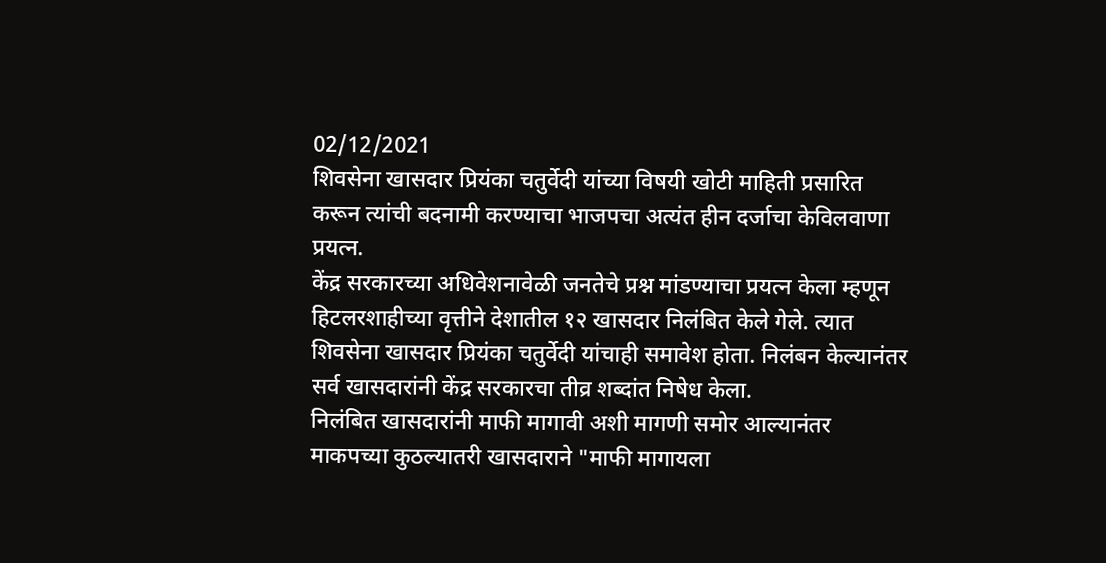02/12/2021
शिवसेना खासदार प्रियंका चतुर्वेदी यांच्या विषयी खोटी माहिती प्रसारित करून त्यांची बदनामी करण्याचा भाजपचा अत्यंत हीन दर्जाचा केविलवाणा प्रयत्न.
केंद्र सरकारच्या अधिवेशनावेळी जनतेचे प्रश्न मांडण्याचा प्रयत्न केला म्हणून हिटलरशाहीच्या वृत्तीने देशातील १२ खासदार निलंबित केले गेले. त्यात शिवसेना खासदार प्रियंका चतुर्वेदी यांचाही समावेश होता. निलंबन केल्यानंतर सर्व खासदारांनी केंद्र सरकारचा तीव्र शब्दांत निषेध केला.
निलंबित खासदारांनी माफी मागावी अशी मागणी समोर आल्यानंतर माकपच्या कुठल्यातरी खासदाराने "माफी मागायला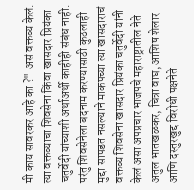मी काय सावरकर आहे का ?" असं वक्तव्य केलं. त्या वक्तव्याचा शिवसेना किंवा खासदार प्रियंका चतुर्वेदी यांच्याशी अर्थाअर्थी काहीही संबंध नाही.
परंतु शिवसेनेला बदनाम करण्यासाठी कुठलाही मुद्दा सापडत नसल्याने माकपच्या त्या खासदाराचं वक्तव्य शिवसेना खासदार प्रियंका चतुर्वेदी यांनी केलं असा अपप्रचार भाजपचे महाराष्ट्रातील नेते अतुल भातखळकर, चित्रा वाघ, आशिष शेलार आणि दस्तुरखुद्द विरोधी पक्षनेते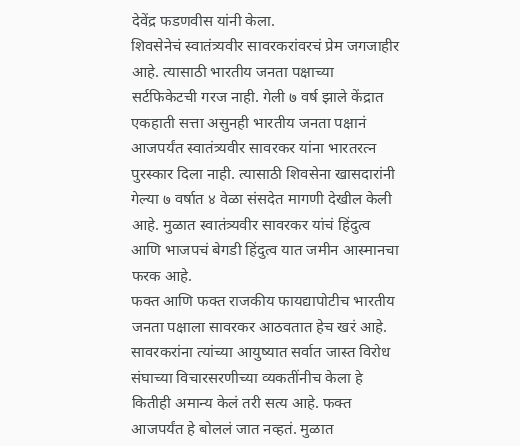देवेंद्र फडणवीस यांनी केला.
शिवसेनेचं स्वातंत्र्यवीर सावरकरांवरचं प्रेम जगजाहीर आहे. त्यासाठी भारतीय जनता पक्षाच्या सर्टफिकेटची गरज नाही. गेली ७ वर्ष झाले केंद्रात एकहाती सत्ता असुनही भारतीय जनता पक्षानं आजपर्यंत स्वातंत्र्यवीर सावरकर यांना भारतरत्न पुरस्कार दिला नाही. त्यासाठी शिवसेना खासदारांनी गेल्या ७ वर्षात ४ वेळा संसदेत मागणी देखील केली आहे. मुळात स्वातंत्र्यवीर सावरकर यांचं हिंदुत्व आणि भाजपचं बेगडी हिंदुत्व यात जमीन आस्मानचा फरक आहे.
फक्त आणि फक्त राजकीय फायद्यापोटीच भारतीय जनता पक्षाला सावरकर आठवतात हेच खरं आहे. सावरकरांना त्यांच्या आयुष्यात सर्वात जास्त विरोध संघाच्या विचारसरणीच्या व्यकतींनीच केला हे कितीही अमान्य केलं तरी सत्य आहे. फक्त आजपर्यंत हे बोललं जात नव्हतं. मुळात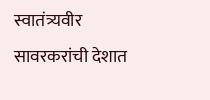स्वातंत्र्यवीर सावरकरांची देशात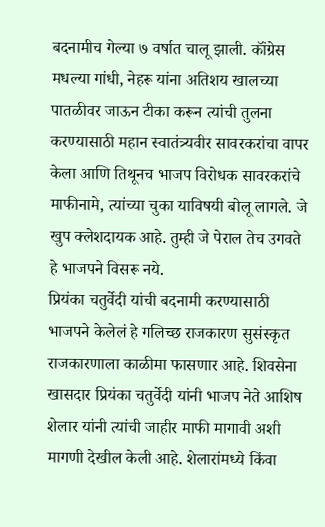बदनामीच गेल्या ७ वर्षात चालू झाली. कॉंग्रेस मधल्या गांधी, नेहरू यांना अतिशय खालच्या पातळीवर जाऊन टीका करून त्यांची तुलना करण्यासाठी महान स्वातंत्र्यवीर सावरकरांचा वापर केला आणि तिथूनच भाजप विरोधक सावरकरांचे माफीनामे, त्यांच्या चुका याविषयी बोलू लागले. जे खुप क्लेशदायक आहे. तुम्ही जे पेराल तेच उगवते हे भाजपने विसरू नये.
प्रियंका चतुर्वेदी यांची बदनामी करण्यासाठी भाजपने केलेलं हे गलिच्छ राजकारण सुसंस्कृत राजकारणाला काळीमा फासणार आहे. शिवसेना खासदार प्रियंका चतुर्वेदी यांनी भाजप नेते आशिष शेलार यांनी त्यांची जाहीर माफी मागावी अशी मागणी देखील केली आहे. शेलारांमध्ये किंवा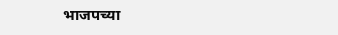भाजपच्या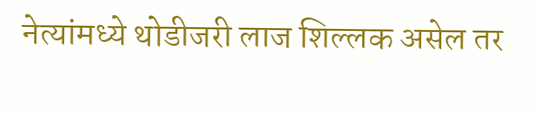नेत्यांमध्ये थोडीजरी लाज शिल्लक असेल तर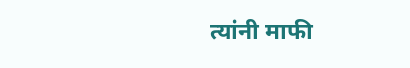त्यांनी माफी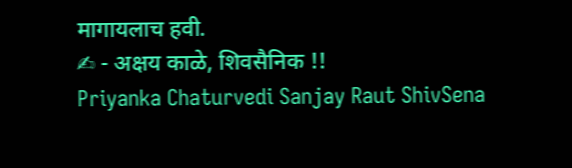मागायलाच हवी.
✍ - अक्षय काळे, शिवसैनिक !!
Priyanka Chaturvedi Sanjay Raut ShivSena